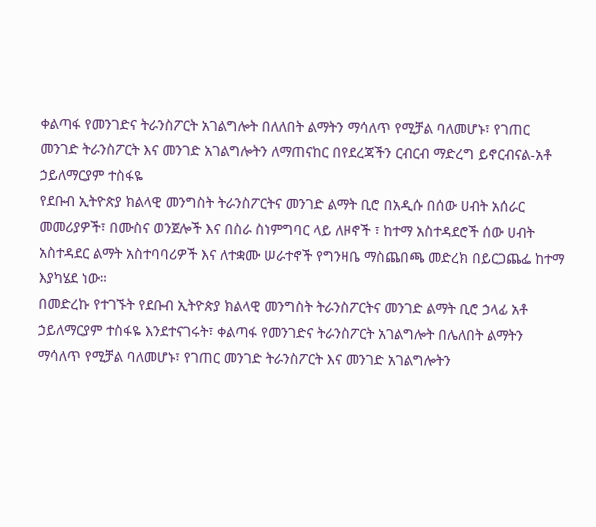ቀልጣፋ የመንገድና ትራንስፖርት አገልግሎት በለለበት ልማትን ማሳለጥ የሚቻል ባለመሆኑ፣ የገጠር መንገድ ትራንስፖርት እና መንገድ አገልግሎትን ለማጠናከር በየደረጃችን ርብርብ ማድረግ ይኖርብናል-አቶ ኃይለማርያም ተስፋዬ
የደቡብ ኢትዮጵያ ክልላዊ መንግስት ትራንስፖርትና መንገድ ልማት ቢሮ በአዲሱ በሰው ሀብት አሰራር መመሪያዎች፣ በሙስና ወንጀሎች እና በስራ ስነምግባር ላይ ለዞኖች ፣ ከተማ አስተዳደሮች ሰው ሀብት አስተዳደር ልማት አስተባባሪዎች እና ለተቋሙ ሠራተኖች የግንዛቤ ማስጨበጫ መድረክ በይርጋጨፌ ከተማ እያካሄደ ነው።
በመድረኩ የተገኙት የደቡብ ኢትዮጵያ ክልላዊ መንግስት ትራንስፖርትና መንገድ ልማት ቢሮ ኃላፊ አቶ ኃይለማርያም ተስፋዬ እንደተናገሩት፣ ቀልጣፋ የመንገድና ትራንስፖርት አገልግሎት በሌለበት ልማትን ማሳለጥ የሚቻል ባለመሆኑ፣ የገጠር መንገድ ትራንስፖርት እና መንገድ አገልግሎትን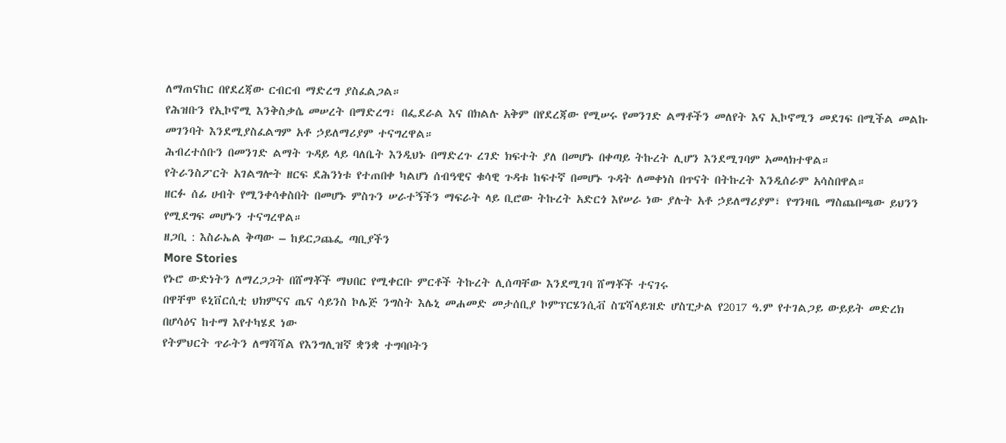ለማጠናከር በየደረጃው ርብርብ ማድረግ ያስፈልጋል።
የሕዝቡን የኢኮኖሚ እንቅስቃሴ መሠረት በማድረግ፣ በፌደራል እና በክልሉ አቅም በየደረጃው የሚሠሩ የመንገድ ልማቶችን መለየት እና ኢኮኖሚን መደገፍ በሚችል መልኩ መገንባት እንደሚያስፈልግም አቶ ኃይለማሪያም ተናግረዋል።
ሕብረተሰቡን በመንገድ ልማት ጉዳይ ላይ ባለቤት እንዲህኑ በማድረጉ ረገድ ክፍተት ያለ በመሆኑ በቀጣይ ትኩረት ሊሆን እንደሚገባም አመላክተዋል።
የትራንስፖርት አገልግሎት ዘርፍ ደሕንነቱ የተጠበቀ ካልሆነ ሰብዓዊና ቁሳዊ ጉዳቱ ከፍተኛ በመሆኑ ጉዳት ለመቀነስ በጥናት በትኩረት እንዲሰራም አሳስበዋል።
ዘርፉ ሰፊ ሀብት የሚንቀሳቀስበት በመሆኑ ምስጉን ሠራተኝችን ማፍራት ላይ ቢሮው ትኩረት አድርጎ እየሠራ ነው ያሉት አቶ ኃይለማሪያም፣ የግንዛቤ ማስጨበጫው ይህንን የሚደግፍ መሆኑን ተናግረዋል።
ዘጋቢ : እስራኤል ቅጣው – ከይርጋጨፌ ጣቢያችን
More Stories
የኑሮ ውድነትን ለማረጋጋት በሸማቾች ማህበር የሚቀርቡ ምርቶች ትኩረት ሊሰጣቸው እንደሚገባ ሸማቾች ተናገሩ
በዋቸሞ ዩኒቨርሲቲ ህክምናና ጤና ሳይንስ ኮሌጅ ንግስት እሌኒ መሐመድ መታሰቢያ ኮምፕርሄንሲቭ ስፔሻላይዝድ ሆስፒታል የ2017 ዓ.ም የተገልጋይ ውይይት መድረክ በሆሳዕና ከተማ እየተካሄደ ነው
የትምህርት ጥራትን ለማሻሻል የእንግሊዝኛ ቋንቋ ተግባቦትን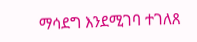ማሳደግ እንደሚገባ ተገለጸ